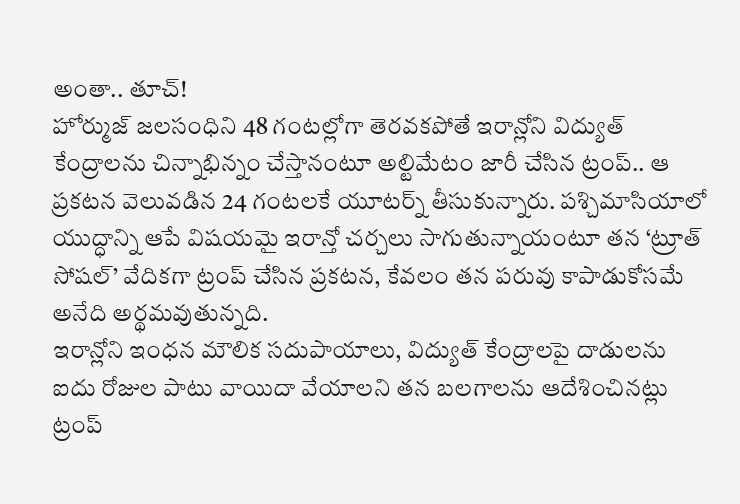అంతా.. తూచ్!
హోర్ముజ్ జలసంధిని 48 గంటల్లోగా తెరవకపోతే ఇరాన్లోని విద్యుత్ కేంద్రాలను చిన్నాభిన్నం చేస్తానంటూ అల్టిమేటం జారీ చేసిన ట్రంప్.. ఆ ప్రకటన వెలువడిన 24 గంటలకే యూటర్న్ తీసుకున్నారు. పశ్చిమాసియాలో యుద్ధాన్ని ఆపే విషయమై ఇరాన్తో చర్చలు సాగుతున్నాయంటూ తన ‘ట్రూత్ సోషల్’ వేదికగా ట్రంప్ చేసిన ప్రకటన, కేవలం తన పరువు కాపాడుకోసమే అనేది అర్థమవుతున్నది.
ఇరాన్లోని ఇంధన మౌలిక సదుపాయాలు, విద్యుత్ కేంద్రాలపై దాడులను ఐదు రోజుల పాటు వాయిదా వేయాలని తన బలగాలను ఆదేశించినట్లు ట్రంప్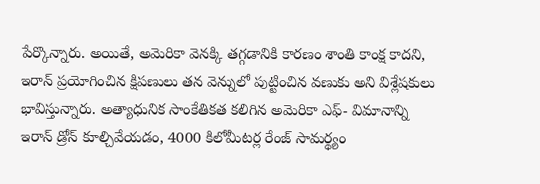పేర్కొన్నారు. అయితే, అమెరికా వెనక్కి తగ్గడానికి కారణం శాంతి కాంక్ష కాదని, ఇరాన్ ప్రయోగించిన క్షిపణులు తన వెన్నులో పుట్టించిన వణుకు అని విశ్లేషకులు భావిస్తున్నారు. అత్యాధునిక సాంకేతికత కలిగిన అమెరికా ఎఫ్- విమానాన్ని ఇరాన్ డ్రోన్ కూల్చివేయడం, 4000 కిలోమీటర్ల రేంజ్ సామర్థ్యం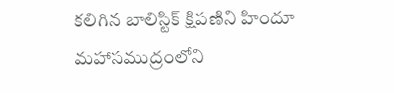కలిగిన బాలిస్టిక్ క్షిపణిని హిందూ మహాసముద్రంలోని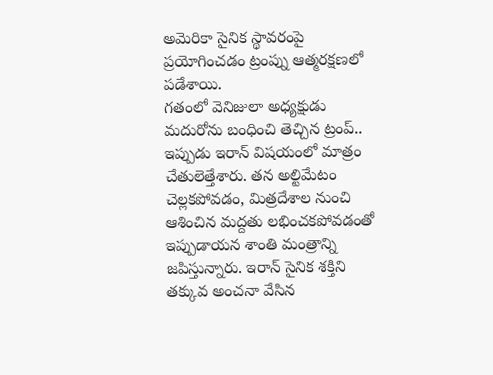అమెరికా సైనిక స్థావరంపై ప్రయోగించడం ట్రంప్ను ఆత్మరక్షణలో పడేశాయి.
గతంలో వెనిజులా అధ్యక్షుడు మదురోను బంధించి తెచ్చిన ట్రంప్.. ఇప్పుడు ఇరాన్ విషయంలో మాత్రం చేతులెత్తేశారు. తన అల్టిమేటం చెల్లకపోవడం, మిత్రదేశాల నుంచి ఆశించిన మద్దతు లభించకపోవడంతో ఇప్పుడాయన శాంతి మంత్రాన్ని జపిస్తున్నారు. ఇరాన్ సైనిక శక్తిని తక్కువ అంచనా వేసిన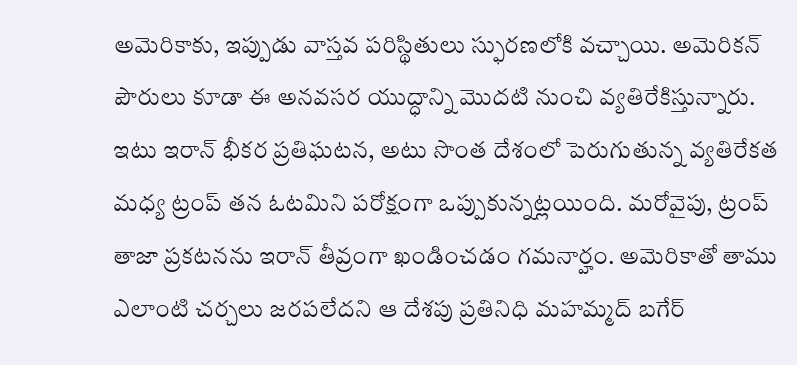అమెరికాకు, ఇప్పుడు వాస్తవ పరిస్థితులు స్ఫురణలోకి వచ్చాయి. అమెరికన్ పౌరులు కూడా ఈ అనవసర యుద్ధాన్ని మొదటి నుంచి వ్యతిరేకిస్తున్నారు.
ఇటు ఇరాన్ భీకర ప్రతిఘటన, అటు సొంత దేశంలో పెరుగుతున్న వ్యతిరేకత మధ్య ట్రంప్ తన ఓటమిని పరోక్షంగా ఒప్పుకున్నట్లయింది. మరోవైపు, ట్రంప్ తాజా ప్రకటనను ఇరాన్ తీవ్రంగా ఖండించడం గమనార్హం. అమెరికాతో తాము ఎలాంటి చర్చలు జరపలేదని ఆ దేశపు ప్రతినిధి మహమ్మద్ బగేర్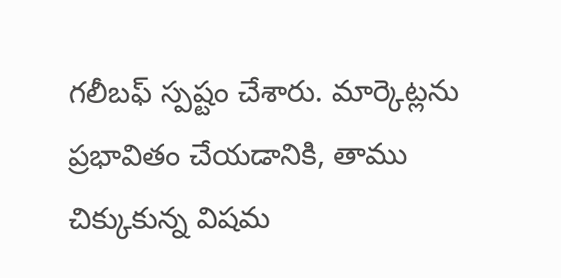గలీబఫ్ స్పష్టం చేశారు. మార్కెట్లను ప్రభావితం చేయడానికి, తాము చిక్కుకున్న విషమ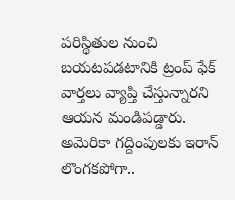పరిస్థితుల నుంచి బయటపడటానికి ట్రంప్ ఫేక్ వార్తలు వ్యాప్తి చేస్తున్నారని ఆయన మండిపడ్డారు.
అమెరికా గద్దింపులకు ఇరాన్ లొంగకపోగా..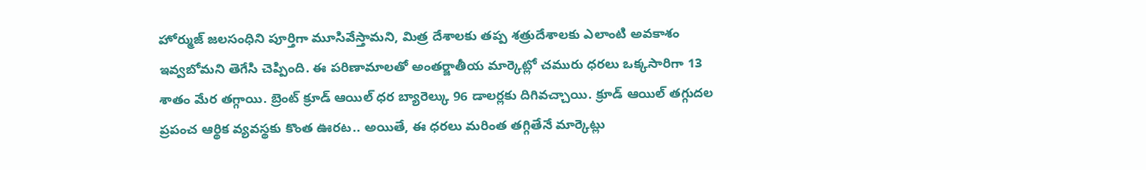హోర్ముజ్ జలసంధిని పూర్తిగా మూసివేస్తామని, మిత్ర దేశాలకు తప్ప శత్రుదేశాలకు ఎలాంటి అవకాశం ఇవ్వబోమని తెగేసి చెప్పింది. ఈ పరిణామాలతో అంతర్జాతీయ మార్కెట్లో చమురు ధరలు ఒక్కసారిగా 13 శాతం మేర తగ్గాయి. బ్రెంట్ క్రూడ్ ఆయిల్ ధర బ్యారెల్కు 96 డాలర్లకు దిగివచ్చాయి. క్రూడ్ ఆయిల్ తగ్గుదల ప్రపంచ ఆర్థిక వ్యవస్థకు కొంత ఊరట.. అయితే, ఈ ధరలు మరింత తగ్గితేనే మార్కెట్లు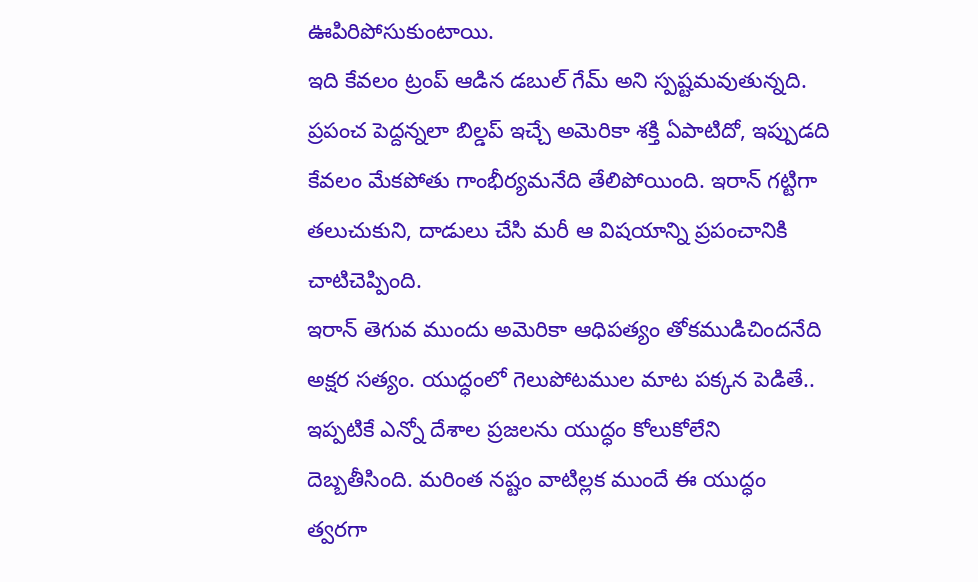ఊపిరిపోసుకుంటాయి.
ఇది కేవలం ట్రంప్ ఆడిన డబుల్ గేమ్ అని స్పష్టమవుతున్నది. ప్రపంచ పెద్దన్నలా బిల్డప్ ఇచ్చే అమెరికా శక్తి ఏపాటిదో, ఇప్పుడది కేవలం మేకపోతు గాంభీర్యమనేది తేలిపోయింది. ఇరాన్ గట్టిగా తలుచుకుని, దాడులు చేసి మరీ ఆ విషయాన్ని ప్రపంచానికి చాటిచెప్పింది.
ఇరాన్ తెగువ ముందు అమెరికా ఆధిపత్యం తోకముడిచిందనేది అక్షర సత్యం. యుద్ధంలో గెలుపోటముల మాట పక్కన పెడితే.. ఇప్పటికే ఎన్నో దేశాల ప్రజలను యుద్ధం కోలుకోలేని దెబ్బతీసింది. మరింత నష్టం వాటిల్లక ముందే ఈ యుద్ధం త్వరగా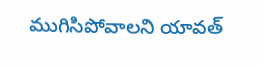ముగిసిపోవాలని యావత్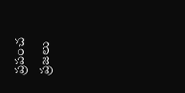ప్రపంచ ప్రజలు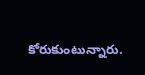కోరుకుంటున్నారు.